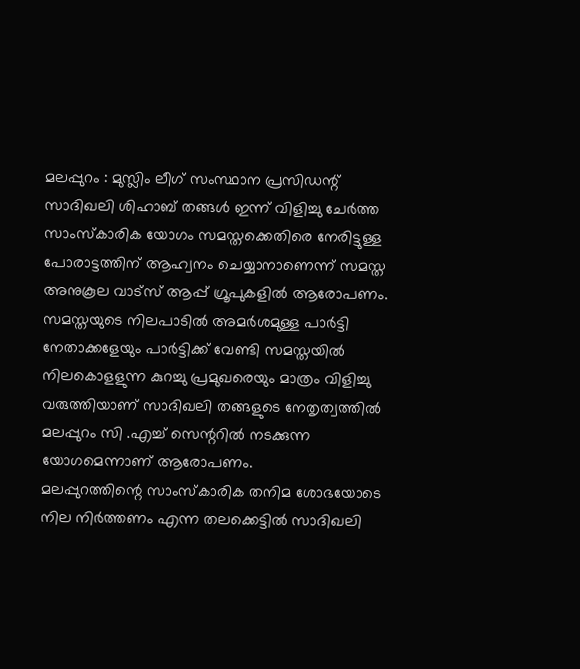മലപ്പുറം : മുസ്ലിം ലീഗ് സംസ്ഥാന പ്രസിഡന്റ് സാദിഖലി ശിഹാബ് തങ്ങൾ ഇന്ന് വിളിച്ചു ചേർത്ത സാംസ്കാരിക യോഗം സമസ്തക്കെതിരെ നേരിട്ടുള്ള പോരാട്ടത്തിന് ആഹ്വനം ചെയ്യാനാണെന്ന് സമസ്ത അനുകൂല വാട്സ് ആപ്പ് ഗ്രൂപുകളിൽ ആരോപണം. സമസ്തയുടെ നിലപാടിൽ അമർശമുള്ള പാർട്ടി നേതാക്കളേയും പാർട്ടിക്ക് വേണ്ടി സമസ്തയിൽ നിലകൊളളുന്ന കുറച്ചു പ്രമുഖരെയും മാത്രം വിളിച്ചു വരുത്തിയാണ് സാദിഖലി തങ്ങളുടെ നേതൃത്വത്തിൽ മലപ്പുറം സി .എച്ച് സെന്ററിൽ നടക്കുന്ന യോഗമെന്നാണ് ആരോപണം.
മലപ്പുറത്തിന്റെ സാംസ്കാരിക തനിമ ശോഭയോടെ നില നിർത്തണം എന്ന തലക്കെട്ടിൽ സാദിഖലി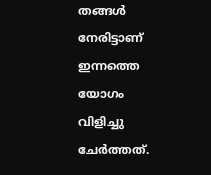തങ്ങൾ നേരിട്ടാണ് ഇന്നത്തെ യോഗം വിളിച്ചു ചേർത്തത്.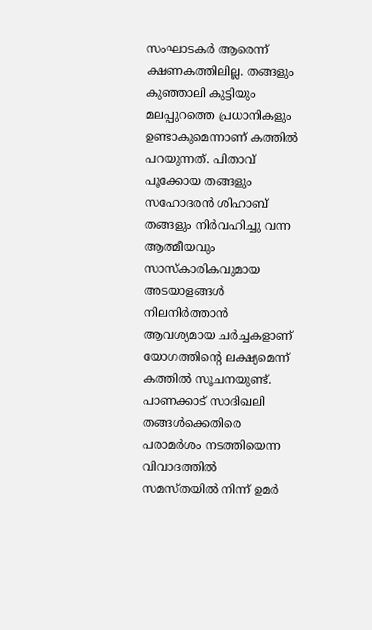സംഘാടകർ ആരെന്ന് ക്ഷണകത്തിലില്ല. തങ്ങളും കുഞ്ഞാലി കുട്ടിയും മലപ്പുറത്തെ പ്രധാനികളും ഉണ്ടാകുമെന്നാണ് കത്തിൽ പറയുന്നത്. പിതാവ് പൂക്കോയ തങ്ങളും സഹോദരൻ ശിഹാബ് തങ്ങളും നിർവഹിച്ചു വന്ന ആത്മീയവും സാസ്കാരികവുമായ അടയാളങ്ങൾ നിലനിർത്താൻ ആവശ്യമായ ചർച്ചകളാണ് യോഗത്തിന്റെ ലക്ഷ്യമെന്ന് കത്തിൽ സൂചനയുണ്ട്.
പാണക്കാട് സാദിഖലി തങ്ങൾക്കെതിരെ പരാമർശം നടത്തിയെന്ന വിവാദത്തിൽ സമസ്തയിൽ നിന്ന് ഉമർ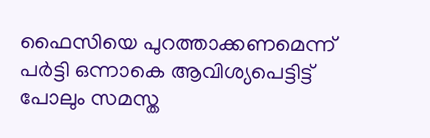ഫൈസിയെ പുറത്താക്കണമെന്ന് പർട്ടി ഒന്നാകെ ആവിശ്യപെട്ടിട്ട് പോലും സമസ്ത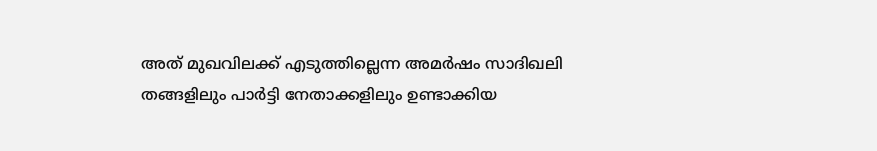അത് മുഖവിലക്ക് എടുത്തില്ലെന്ന അമർഷം സാദിഖലി തങ്ങളിലും പാർട്ടി നേതാക്കളിലും ഉണ്ടാക്കിയ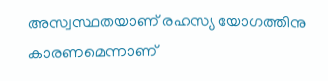അസ്വസ്ഥതയാണ് രഹസ്യ യോഗത്തിനു കാരണമെന്നാണ്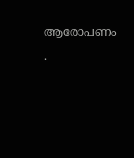ആരോപണം .